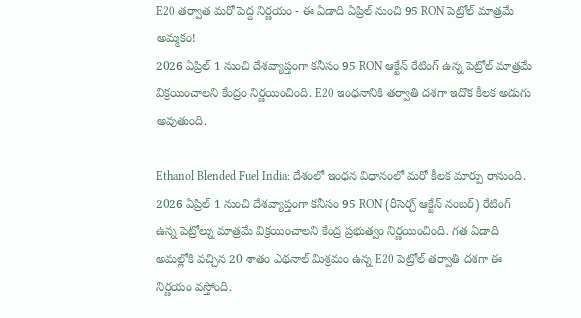E20 తర్వాత మరో పెద్ద నిర్ణయం - ఈ ఏడాది ఏప్రిల్ నుంచి 95 RON పెట్రోల్ మాత్రమే అమ్మకం!
2026 ఏప్రిల్ 1 నుంచి దేశవ్యాప్తంగా కనీసం 95 RON ఆక్టేన్ రేటింగ్ ఉన్న పెట్రోల్ మాత్రమే విక్రయించాలని కేంద్రం నిర్ణయించింది. E20 ఇంధనానికి తర్వాతి దశగా ఇదొక కీలక అడుగు అవుతుంది.

Ethanol Blended Fuel India: దేశంలో ఇంధన విధానంలో మరో కీలక మార్పు రానుంది. 2026 ఏప్రిల్ 1 నుంచి దేశవ్యాప్తంగా కనీసం 95 RON (రీసెర్చ్ ఆక్టేన్ నంబర్) రేటింగ్ ఉన్న పెట్రోల్ను మాత్రమే విక్రయించాలని కేంద్ర ప్రభుత్వం నిర్ణయించింది. గత ఏడాది అమల్లోకి వచ్చిన 20 శాతం ఎథనాల్ మిశ్రమం ఉన్న E20 పెట్రోల్ తర్వాతి దశగా ఈ నిర్ణయం వస్తోంది.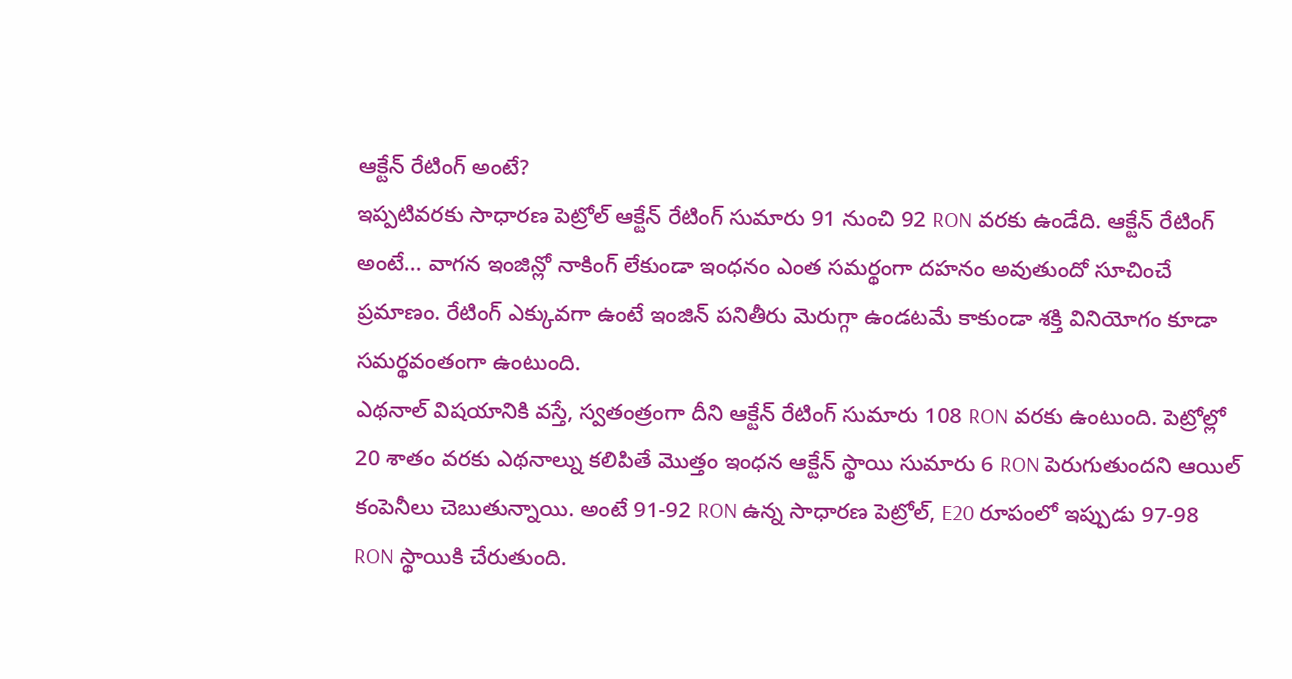ఆక్టేన్ రేటింగ్ అంటే?
ఇప్పటివరకు సాధారణ పెట్రోల్ ఆక్టేన్ రేటింగ్ సుమారు 91 నుంచి 92 RON వరకు ఉండేది. ఆక్టేన్ రేటింగ్ అంటే... వాగన ఇంజిన్లో నాకింగ్ లేకుండా ఇంధనం ఎంత సమర్థంగా దహనం అవుతుందో సూచించే ప్రమాణం. రేటింగ్ ఎక్కువగా ఉంటే ఇంజిన్ పనితీరు మెరుగ్గా ఉండటమే కాకుండా శక్తి వినియోగం కూడా సమర్థవంతంగా ఉంటుంది.
ఎథనాల్ విషయానికి వస్తే, స్వతంత్రంగా దీని ఆక్టేన్ రేటింగ్ సుమారు 108 RON వరకు ఉంటుంది. పెట్రోల్లో 20 శాతం వరకు ఎథనాల్ను కలిపితే మొత్తం ఇంధన ఆక్టేన్ స్థాయి సుమారు 6 RON పెరుగుతుందని ఆయిల్ కంపెనీలు చెబుతున్నాయి. అంటే 91-92 RON ఉన్న సాధారణ పెట్రోల్, E20 రూపంలో ఇప్పుడు 97-98 RON స్థాయికి చేరుతుంది.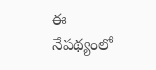ఈ నేపథ్యంలో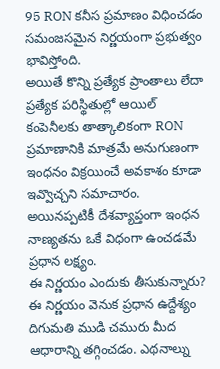95 RON కనీస ప్రమాణం విధించడం సమంజసమైన నిర్ణయంగా ప్రభుత్వం భావిస్తోంది.
అయితే కొన్ని ప్రత్యేక ప్రాంతాలు లేదా ప్రత్యేక పరిస్థితుల్లో ఆయిల్ కంపెనీలకు తాత్కాలికంగా RON ప్రమాణానికి మాత్రమే అనుగుణంగా ఇంధనం విక్రయించే అవకాశం కూడా ఇవ్వొచ్చని సమాచారం. అయినప్పటికీ దేశవ్యాప్తంగా ఇంధన నాణ్యతను ఒకే విధంగా ఉంచడమే ప్రధాన లక్ష్యం.
ఈ నిర్ణయం ఎందుకు తీసుకున్నారు?
ఈ నిర్ణయం వెనుక ప్రధాన ఉద్దేశ్యం దిగుమతి ముడి చమురు మీద ఆధారాన్ని తగ్గించడం. ఎథనాల్ను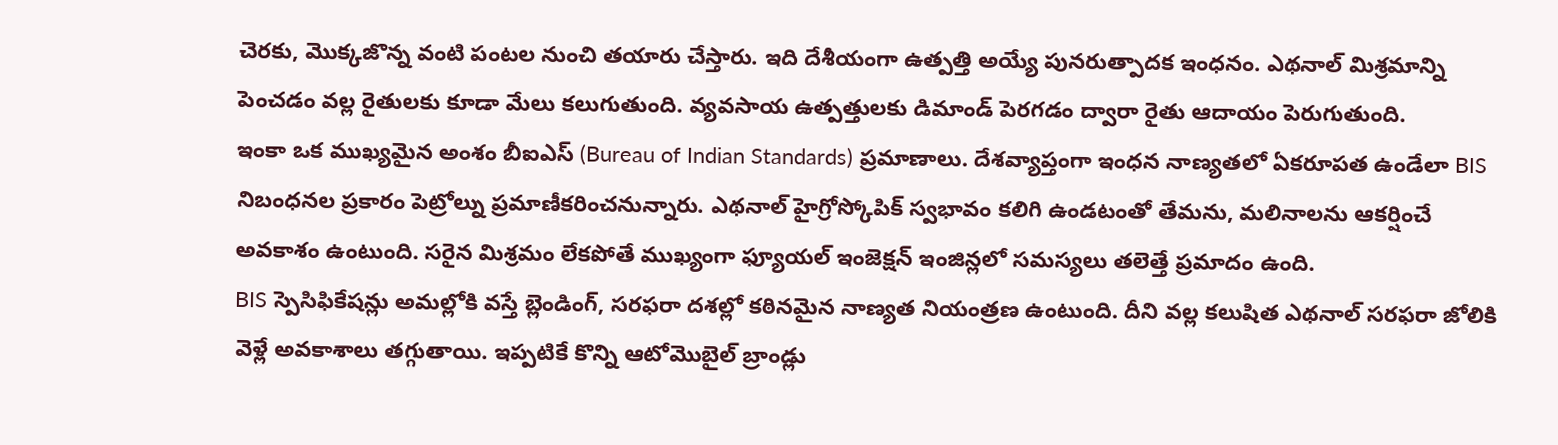చెరకు, మొక్కజొన్న వంటి పంటల నుంచి తయారు చేస్తారు. ఇది దేశీయంగా ఉత్పత్తి అయ్యే పునరుత్పాదక ఇంధనం. ఎథనాల్ మిశ్రమాన్ని పెంచడం వల్ల రైతులకు కూడా మేలు కలుగుతుంది. వ్యవసాయ ఉత్పత్తులకు డిమాండ్ పెరగడం ద్వారా రైతు ఆదాయం పెరుగుతుంది.
ఇంకా ఒక ముఖ్యమైన అంశం బీఐఎస్ (Bureau of Indian Standards) ప్రమాణాలు. దేశవ్యాప్తంగా ఇంధన నాణ్యతలో ఏకరూపత ఉండేలా BIS నిబంధనల ప్రకారం పెట్రోల్ను ప్రమాణీకరించనున్నారు. ఎథనాల్ హైగ్రోస్కోపిక్ స్వభావం కలిగి ఉండటంతో తేమను, మలినాలను ఆకర్షించే అవకాశం ఉంటుంది. సరైన మిశ్రమం లేకపోతే ముఖ్యంగా ఫ్యూయల్ ఇంజెక్షన్ ఇంజిన్లలో సమస్యలు తలెత్తే ప్రమాదం ఉంది.
BIS స్పెసిఫికేషన్లు అమల్లోకి వస్తే బ్లెండింగ్, సరఫరా దశల్లో కఠినమైన నాణ్యత నియంత్రణ ఉంటుంది. దీని వల్ల కలుషిత ఎథనాల్ సరఫరా జోలికి వెళ్లే అవకాశాలు తగ్గుతాయి. ఇప్పటికే కొన్ని ఆటోమొబైల్ బ్రాండ్లు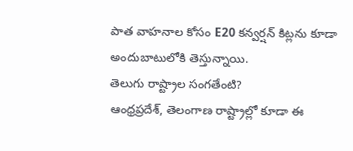పాత వాహనాల కోసం E20 కన్వర్షన్ కిట్లను కూడా అందుబాటులోకి తెస్తున్నాయి.
తెలుగు రాష్ట్రాల సంగతేంటి?
ఆంధ్రప్రదేశ్, తెలంగాణ రాష్ట్రాల్లో కూడా ఈ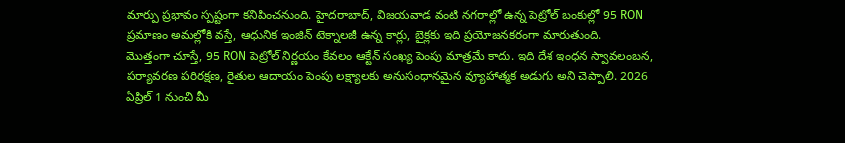మార్పు ప్రభావం స్పష్టంగా కనిపించనుంది. హైదరాబాద్, విజయవాడ వంటి నగరాల్లో ఉన్న పెట్రోల్ బంకుల్లో 95 RON ప్రమాణం అమల్లోకి వస్తే, ఆధునిక ఇంజిన్ టెక్నాలజీ ఉన్న కార్లు, బైక్లకు ఇది ప్రయోజనకరంగా మారుతుంది.
మొత్తంగా చూస్తే, 95 RON పెట్రోల్ నిర్ణయం కేవలం ఆక్టేన్ సంఖ్య పెంపు మాత్రమే కాదు. ఇది దేశ ఇంధన స్వావలంబన, పర్యావరణ పరిరక్షణ, రైతుల ఆదాయం పెంపు లక్ష్యాలకు అనుసంధానమైన వ్యూహాత్మక అడుగు అని చెప్పాలి. 2026 ఏప్రిల్ 1 నుంచి మీ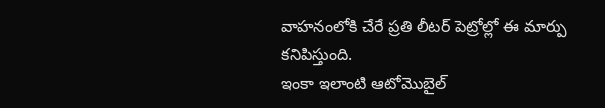వాహనంలోకి చేరే ప్రతి లీటర్ పెట్రోల్లో ఈ మార్పు కనిపిస్తుంది.
ఇంకా ఇలాంటి ఆటోమొబైల్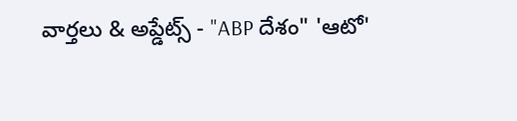వార్తలు & అప్డేట్స్ - "ABP దేశం" 'ఆటో'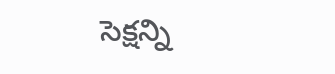సెక్షన్ని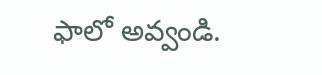ఫాలో అవ్వండి.